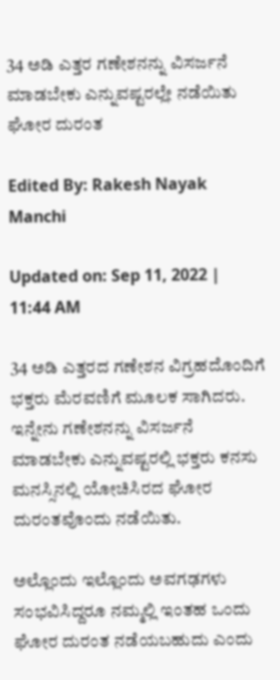34 ಅಡಿ ಎತ್ತರ ಗಣೇಶನನ್ನು ವಿಸರ್ಜನೆ ಮಾಡಬೇಕು ಎನ್ನುವಷ್ಟರಲ್ಲೇ ನಡೆಯಿತು ಘೋರ ದುರಂತ

Edited By: Rakesh Nayak Manchi

Updated on: Sep 11, 2022 | 11:44 AM

34 ಅಡಿ ಎತ್ತರದ ಗಣೇಶನ ವಿಗ್ರಹದೊಂದಿಗೆ ಭಕ್ತರು ಮೆರವಣಿಗೆ ಮೂಲಕ ಸಾಗಿದರು. ಇನ್ನೇನು ಗಣೇಶನನ್ನು ವಿಸರ್ಜನೆ ಮಾಡಬೇಕು ಎನ್ನುವಷ್ಟರಲ್ಲಿ ಭಕ್ತರು ಕನಸು ಮನಸ್ಸಿನಲ್ಲಿ ಯೋಚಿಸಿರದ ಘೋರ ದುರಂತವೊಂದು ನಡೆಯಿತು.

ಅಲ್ಲೊಂದು ಇಲ್ಲೊಂದು ಅವಗಢಗಳು ಸಂಭವಿಸಿದ್ದರೂ ನಮ್ಮಲ್ಲಿ ಇಂತಹ ಒಂದು ಘೋರ ದುರಂತ ನಡೆಯಬಹುದು ಎಂದು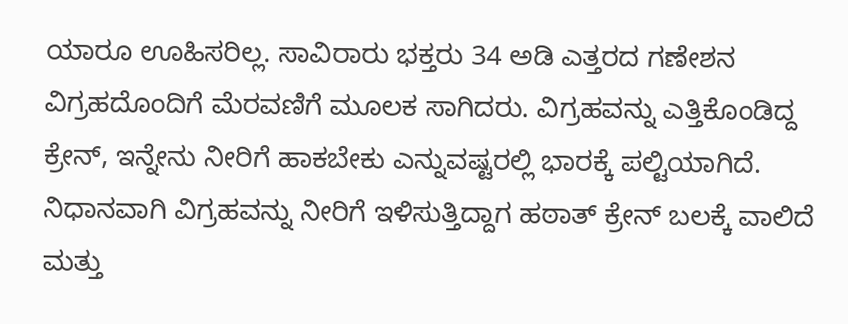ಯಾರೂ ಊಹಿಸರಿಲ್ಲ. ಸಾವಿರಾರು ಭಕ್ತರು 34 ಅಡಿ ಎತ್ತರದ ಗಣೇಶನ ವಿಗ್ರಹದೊಂದಿಗೆ ಮೆರವಣಿಗೆ ಮೂಲಕ ಸಾಗಿದರು. ವಿಗ್ರಹವನ್ನು ಎತ್ತಿಕೊಂಡಿದ್ದ ಕ್ರೇನ್, ಇನ್ನೇನು ನೀರಿಗೆ ಹಾಕಬೇಕು ಎನ್ನುವಷ್ಟರಲ್ಲಿ ಭಾರಕ್ಕೆ ಪಲ್ಟಿಯಾಗಿದೆ. ನಿಧಾನವಾಗಿ ವಿಗ್ರಹವನ್ನು ನೀರಿಗೆ ಇಳಿಸುತ್ತಿದ್ದಾಗ ಹಠಾತ್ ಕ್ರೇನ್ ಬಲಕ್ಕೆ ವಾಲಿದೆ ಮತ್ತು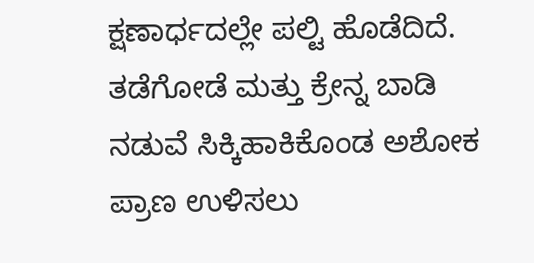ಕ್ಷಣಾರ್ಧದಲ್ಲೇ ಪಲ್ಟಿ ಹೊಡೆದಿದೆ. ತಡೆಗೋಡೆ ಮತ್ತು ಕ್ರೇನ್ನ ಬಾಡಿ ನಡುವೆ ಸಿಕ್ಕಿಹಾಕಿಕೊಂಡ ಅಶೋಕ ಪ್ರಾಣ ಉಳಿಸಲು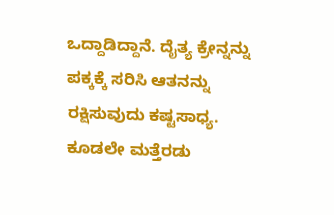ಒದ್ದಾಡಿದ್ದಾನೆ. ದೈತ್ಯ ಕ್ರೇನ್ನನ್ನು ಪಕ್ಕಕ್ಕೆ ಸರಿಸಿ ಆತನನ್ನು ರಕ್ಷಿಸುವುದು ಕಷ್ಟಸಾಧ್ಯ. ಕೂಡಲೇ ಮತ್ತೆರಡು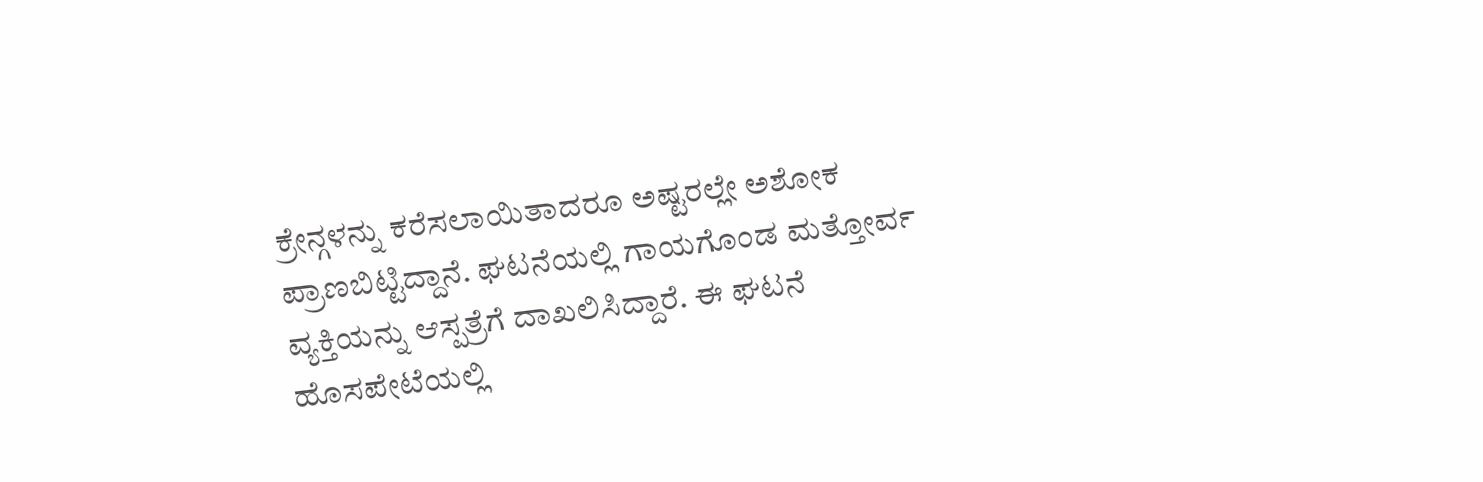ಕ್ರೇನ್ಗಳನ್ನು ಕರೆಸಲಾಯಿತಾದರೂ ಅಷ್ಟರಲ್ಲೇ ಅಶೋಕ ಪ್ರಾಣಬಿಟ್ಟಿದ್ದಾನೆ. ಘಟನೆಯಲ್ಲಿ ಗಾಯಗೊಂಡ ಮತ್ತೋರ್ವ ವ್ಯಕ್ತಿಯನ್ನು ಆಸ್ಪತ್ರೆಗೆ ದಾಖಲಿಸಿದ್ದಾರೆ. ಈ ಘಟನೆ ಹೊಸಪೇಟೆಯಲ್ಲಿ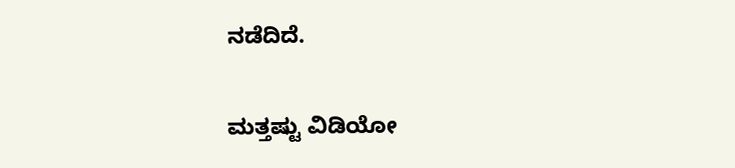ನಡೆದಿದೆ.

ಮತ್ತಷ್ಟು ವಿಡಿಯೋ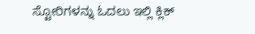ಸ್ಟೋರಿಗಳನ್ನು ಓದಲು ಇಲ್ಲಿ ಕ್ಲಿಕ್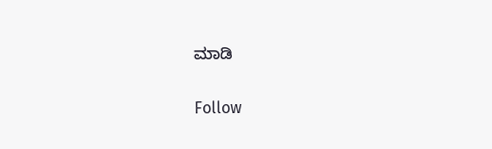ಮಾಡಿ

Follow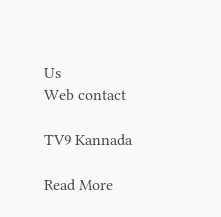Us
Web contact

TV9 Kannada

Read More